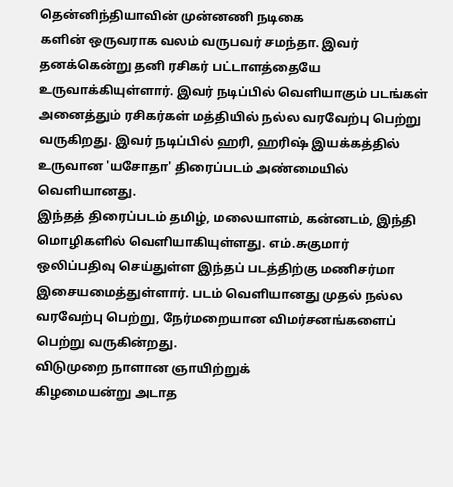தென்னிந்தியாவின் முன்னணி நடிகை
களின் ஒருவராக வலம் வருபவர் சமந்தா. இவர் தனக்கென்று தனி ரசிகர் பட்டாளத்தையே உருவாக்கியுள்ளார். இவர் நடிப்பில் வெளியாகும் படங்கள் அனைத்தும் ரசிகர்கள் மத்தியில் நல்ல வரவேற்பு பெற்று வருகிறது. இவர் நடிப்பில் ஹரி, ஹரிஷ் இயக்கத்தில் உருவான 'யசோதா' திரைப்படம் அண்மையில் வெளியானது.
இந்தத் திரைப்படம் தமிழ், மலையாளம், கன்னடம், இந்தி மொழிகளில் வெளியாகியுள்ளது. எம்.சுகுமார் ஒலிப்பதிவு செய்துள்ள இந்தப் படத்திற்கு மணிசர்மா இசையமைத்துள்ளார். படம் வெளியானது முதல் நல்ல வரவேற்பு பெற்று, நேர்மறையான விமர்சனங்களைப் பெற்று வருகின்றது.
விடுமுறை நாளான ஞாயிற்றுக்
கிழமையன்று அடாத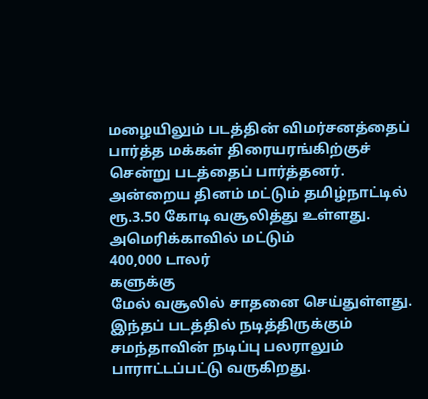மழையிலும் படத்தின் விமர்சனத்தைப் பார்த்த மக்கள் திரையரங்கிற்குச் சென்று படத்தைப் பார்த்தனர். அன்றைய தினம் மட்டும் தமிழ்நாட்டில் ரூ.3.50 கோடி வசூலித்து உள்ளது.
அமெரிக்காவில் மட்டும்
400,000 டாலர்
களுக்கு
மேல் வசூலில் சாதனை செய்துள்ளது.
இந்தப் படத்தில் நடித்திருக்கும் சமந்தாவின் நடிப்பு பலராலும் பாராட்டப்பட்டு வருகிறது.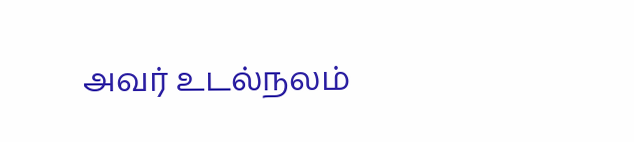அவர் உடல்நலம்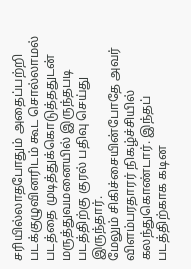சரியில்லாதபோதும் அதைப்பற்றி படக்குழுவினரிடம் கூட சொல்லாமல் படத்தை முடித்துக்கொடுத்ததுடன் மருத்துவமனையில் இருந்தபடி படத்திற்கு குரல் பதிவு செய்து இருந்தார்.
மேலும் சிகிச்சையின்போதே அவர் விளம்பரதாரர் நிகழ்ச்சியில் கலந்துகொண்டார். இந்தப் படத்திற்காக கடின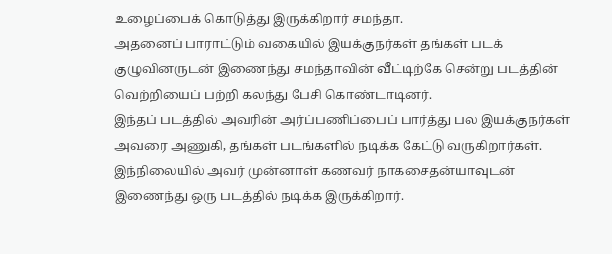உழைப்பைக் கொடுத்து இருக்கிறார் சமந்தா.
அதனைப் பாராட்டும் வகையில் இயக்குநர்கள் தங்கள் படக்
குழுவினருடன் இணைந்து சமந்தாவின் வீட்டிற்கே சென்று படத்தின்
வெற்றியைப் பற்றி கலந்து பேசி கொண்டாடினர்.
இந்தப் படத்தில் அவரின் அர்ப்பணிப்பைப் பார்த்து பல இயக்குநர்கள் அவரை அணுகி, தங்கள் படங்களில் நடிக்க கேட்டு வருகிறார்கள். இந்நிலையில் அவர் முன்னாள் கணவர் நாகசைதன்யாவுடன் இணைந்து ஒரு படத்தில் நடிக்க இருக்கிறார்.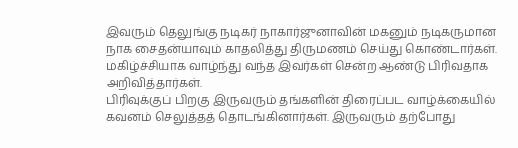இவரும் தெலுங்கு நடிகர் நாகார்ஜுனாவின் மகனும் நடிகருமான நாக சைதன்யாவும் காதலித்து திருமணம் செய்து கொண்டார்கள். மகிழ்ச்சியாக வாழ்ந்து வந்த இவர்கள் சென்ற ஆண்டு பிரிவதாக அறிவித்தார்கள்.
பிரிவுக்குப் பிறகு இருவரும் தங்களின் திரைப்பட வாழ்க்கையில் கவனம் செலுத்தத் தொடங்கினார்கள். இருவரும் தற்போது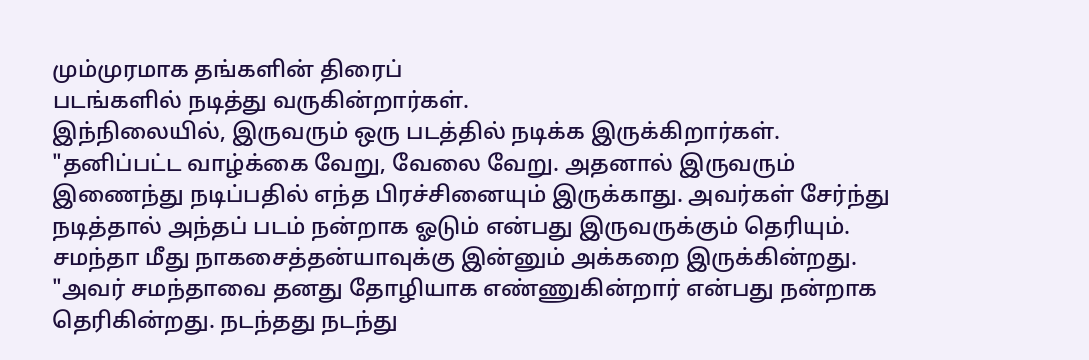மும்முரமாக தங்களின் திரைப்
படங்களில் நடித்து வருகின்றார்கள்.
இந்நிலையில், இருவரும் ஒரு படத்தில் நடிக்க இருக்கிறார்கள். "தனிப்பட்ட வாழ்க்கை வேறு, வேலை வேறு. அதனால் இருவரும் இணைந்து நடிப்பதில் எந்த பிரச்சினையும் இருக்காது. அவர்கள் சேர்ந்து நடித்தால் அந்தப் படம் நன்றாக ஓடும் என்பது இருவருக்கும் தெரியும். சமந்தா மீது நாகசைத்தன்யாவுக்கு இன்னும் அக்கறை இருக்கின்றது.
"அவர் சமந்தாவை தனது தோழியாக எண்ணுகின்றார் என்பது நன்றாக தெரிகின்றது. நடந்தது நடந்து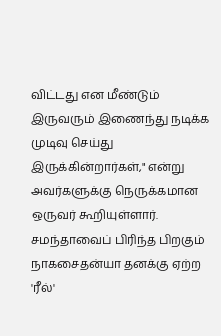விட்டது என மீண்டும் இருவரும் இணைந்து நடிக்க முடிவு செய்து இருக்கின்றார்கள்," என்று அவர்களுக்கு நெருக்கமான ஒருவர் கூறியுள்ளார்.
சமந்தாவைப் பிரிந்த பிறகும் நாகசைதன்யா தனக்கு ஏற்ற 'ரீல்'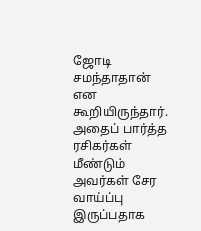ஜோடி சமந்தாதான் என கூறியிருந்தார். அதைப் பார்த்த ரசிகர்கள் மீண்டும் அவர்கள் சேர வாய்ப்பு இருப்பதாக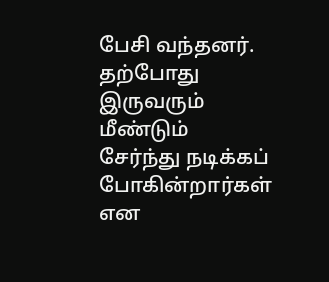பேசி வந்தனர். தற்போது இருவரும் மீண்டும் சேர்ந்து நடிக்கப் போகின்றார்கள் என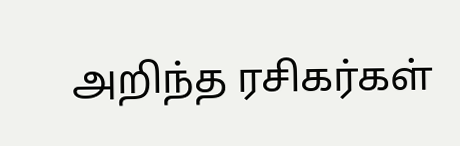அறிந்த ரசிகர்கள்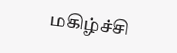மகிழ்ச்சி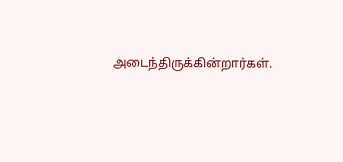அடைந்திருக்கின்றார்கள்.